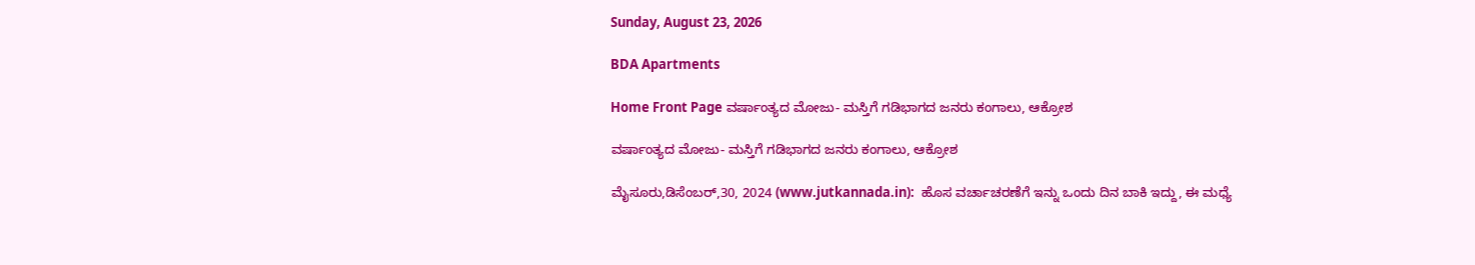Sunday, August 23, 2026

BDA Apartments

Home Front Page ವರ್ಷಾಂತ್ಯದ ಮೋಜು- ಮಸ್ತಿಗೆ ಗಡಿಭಾಗದ ಜನರು ಕಂಗಾಲು, ಆಕ್ರೋಶ

ವರ್ಷಾಂತ್ಯದ ಮೋಜು- ಮಸ್ತಿಗೆ ಗಡಿಭಾಗದ ಜನರು ಕಂಗಾಲು, ಆಕ್ರೋಶ

ಮೈಸೂರು,ಡಿಸೆಂಬರ್,30, 2024 (www.jutkannada.in):  ಹೊಸ ವರ್ಚಾಚರಣೆಗೆ ಇನ್ನು ಒಂದು ದಿನ ಬಾಕಿ ಇದ್ದು, ಈ ಮಧ್ಯೆ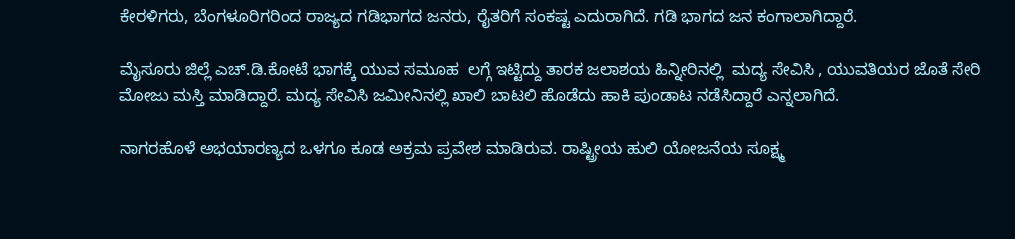ಕೇರಳಿಗರು, ಬೆಂಗಳೂರಿಗರಿಂದ ರಾಜ್ಯದ ಗಡಿಭಾಗದ ಜನರು, ರೈತರಿಗೆ ಸಂಕಷ್ಟ ಎದುರಾಗಿದೆ. ಗಡಿ ಭಾಗದ ಜನ ಕಂಗಾಲಾಗಿದ್ದಾರೆ.

ಮೈಸೂರು ಜಿಲ್ಲೆ ಎಚ್.ಡಿ.ಕೋಟೆ ಭಾಗಕ್ಕೆ ಯುವ ಸಮೂಹ  ಲಗ್ಗೆ ಇಟ್ಟಿದ್ದು ತಾರಕ ಜಲಾಶಯ ಹಿನ್ನೀರಿನಲ್ಲಿ  ಮದ್ಯ ಸೇವಿಸಿ , ಯುವತಿಯರ ಜೊತೆ ಸೇರಿ  ಮೋಜು ಮಸ್ತಿ ಮಾಡಿದ್ದಾರೆ. ಮದ್ಯ ಸೇವಿಸಿ ಜಮೀನಿನಲ್ಲಿ ಖಾಲಿ ಬಾಟಲಿ ಹೊಡೆದು ಹಾಕಿ ಪುಂಡಾಟ ನಡೆಸಿದ್ದಾರೆ ಎನ್ನಲಾಗಿದೆ.

ನಾಗರಹೊಳೆ ಅಭಯಾರಣ್ಯದ ಒಳಗೂ ಕೂಡ ಅಕ್ರಮ ಪ್ರವೇಶ ಮಾಡಿರುವ. ರಾಷ್ಟ್ರೀಯ ಹುಲಿ ಯೋಜನೆಯ ಸೂಕ್ಷ್ಮ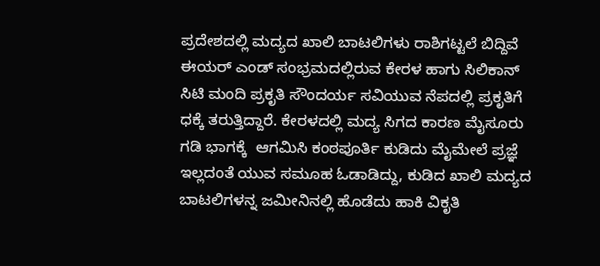ಪ್ರದೇಶದಲ್ಲಿ ಮದ್ಯದ ಖಾಲಿ ಬಾಟಲಿಗಳು ರಾಶಿಗಟ್ಟಲೆ ಬಿದ್ದಿವೆ ಈಯರ್ ಎಂಡ್ ಸಂಭ್ರಮದಲ್ಲಿರುವ ಕೇರಳ‌ ಹಾಗು ಸಿಲಿಕಾನ್ ಸಿಟಿ ಮಂದಿ ಪ್ರಕೃತಿ ಸೌಂದರ್ಯ ಸವಿಯುವ ನೆಪದಲ್ಲಿ ಪ್ರಕೃತಿಗೆ ಧಕ್ಕೆ ತರುತ್ತಿದ್ದಾರೆ. ಕೇರಳದಲ್ಲಿ ಮದ್ಯ ಸಿಗದ ಕಾರಣ ಮೈಸೂರು ಗಡಿ ಭಾಗಕ್ಕೆ  ಆಗಮಿಸಿ ಕಂಠಪೂರ್ತಿ ಕುಡಿದು ಮೈಮೇಲೆ ಪ್ರಜ್ಞೆ ಇಲ್ಲದಂತೆ ಯುವ ಸಮೂಹ ಓಡಾಡಿದ್ದು, ಕುಡಿದ ಖಾಲಿ ಮದ್ಯದ ಬಾಟಲಿಗಳನ್ನ ಜಮೀನಿನಲ್ಲಿ ಹೊಡೆದು ಹಾಕಿ ವಿಕೃತಿ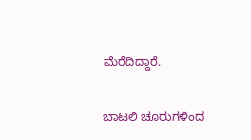ಮೆರೆದಿದ್ದಾರೆ.

ಬಾಟಲಿ‌ ಚೂರುಗಳಿಂದ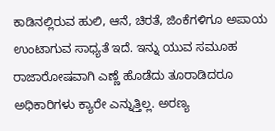ಕಾಡಿನಲ್ಲಿರುವ ಹುಲಿ, ಆನೆ, ಚಿರತೆ, ಜಿಂಕೆಗಳಿಗೂ ಅಪಾಯ ಉಂಟಾಗುವ ಸಾಧ್ಯತೆ ಇದೆ. ಇನ್ನು ಯುವ ಸಮೂಹ ರಾಜಾರೋಷವಾಗಿ ಎಣ್ಣೆ‌ ಹೊಡೆದು ತೂರಾಡಿದರೂ ಅಧಿಕಾರಿಗಳು ಕ್ಯಾರೇ ಎನ್ನುತ್ತಿಲ್ಲ. ಅರಣ್ಯ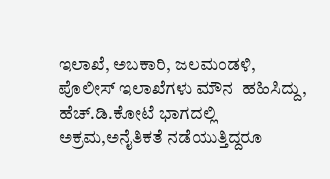ಇಲಾಖೆ, ಅಬಕಾರಿ, ಜಲಮಂಡಳಿ, ಪೊಲೀಸ್ ಇಲಾಖೆಗಳು ಮೌನ  ಹಹಿಸಿದ್ದು, ಹೆಚ್.ಡಿ.ಕೋಟೆ ಭಾಗದಲ್ಲಿ ಅಕ್ರಮ,ಅನೈತಿಕತೆ ನಡೆಯುತ್ತಿದ್ದರೂ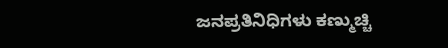ಜನಪ್ರತಿನಿಧಿಗಳು ಕಣ್ಮುಚ್ಚಿ‌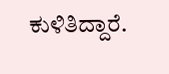ಕುಳಿತಿದ್ದಾರೆ.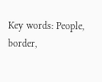Key words: People, border,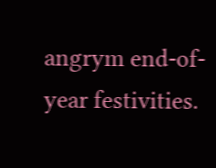angrym end-of-year festivities.